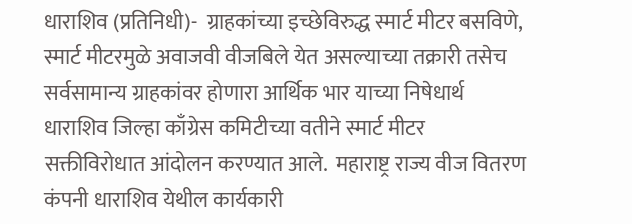धाराशिव (प्रतिनिधी)-  ग्राहकांच्या इच्छेविरुद्ध स्मार्ट मीटर बसविणे, स्मार्ट मीटरमुळे अवाजवी वीजबिले येत असल्याच्या तक्रारी तसेच सर्वसामान्य ग्राहकांवर होणारा आर्थिक भार याच्या निषेधार्थ धाराशिव जिल्हा काँग्रेस कमिटीच्या वतीने स्मार्ट मीटर सक्तीविरोधात आंदोलन करण्यात आले.  महाराष्ट्र राज्य वीज वितरण कंपनी धाराशिव येथील कार्यकारी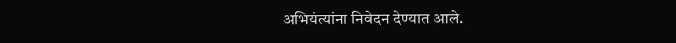अभियंत्यांना निवेदन देण्यात आले.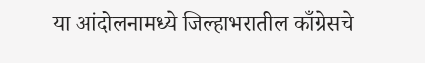या आंदोलनामध्ये जिल्हाभरातील काँग्रेसचे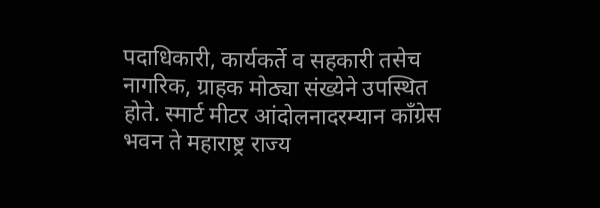पदाधिकारी, कार्यकर्ते व सहकारी तसेच नागरिक, ग्राहक मोठ्या संख्येने उपस्थित होते. स्मार्ट मीटर आंदोलनादरम्यान काँग्रेस भवन ते महाराष्ट्र राज्य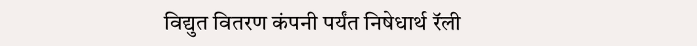विद्युत वितरण कंपनी पर्यंत निषेधार्थ रॅली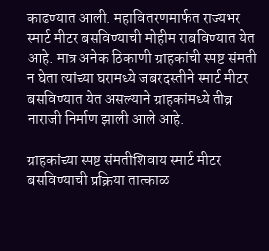काढण्यात आली. महावितरणमार्फत राज्यभर स्मार्ट मीटर बसविण्याची मोहीम राबविण्यात येत आहे. मात्र अनेक ठिकाणी ग्राहकांची स्पष्ट संमती न घेता त्यांच्या घरामध्ये जबरदस्तीने स्मार्ट मीटर बसविण्यात येत असल्याने ग्राहकांमध्ये तीव्र नाराजी निर्माण झाली आले आहे.

ग्राहकांच्या स्पष्ट संमतीशिवाय स्मार्ट मीटर बसविण्याची प्रक्रिया तात्काळ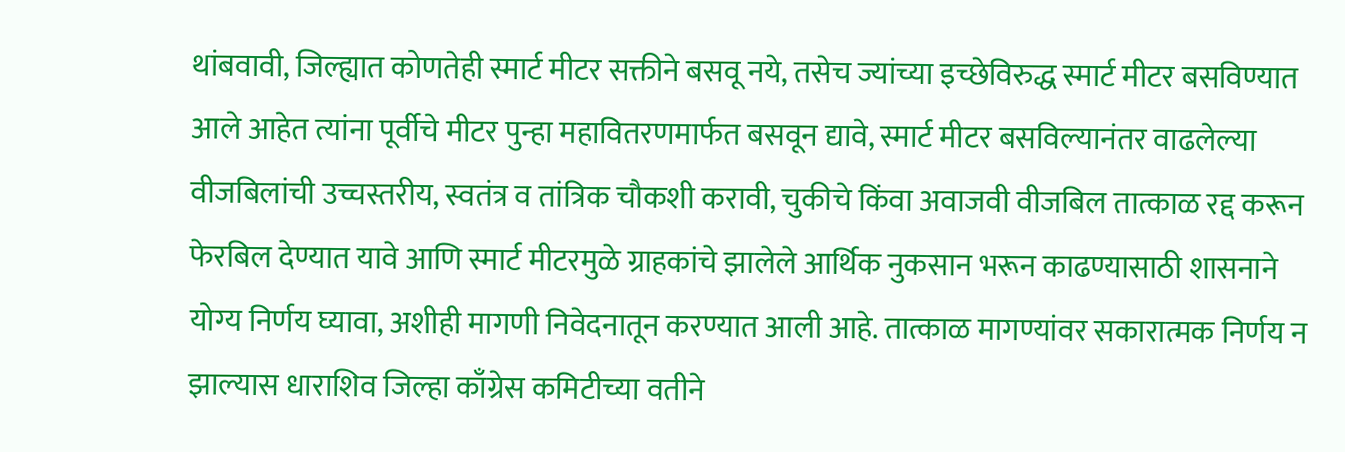थांबवावी, जिल्ह्यात कोणतेही स्मार्ट मीटर सक्तीने बसवू नये, तसेच ज्यांच्या इच्छेविरुद्ध स्मार्ट मीटर बसविण्यात आले आहेत त्यांना पूर्वीचे मीटर पुन्हा महावितरणमार्फत बसवून द्यावे, स्मार्ट मीटर बसविल्यानंतर वाढलेल्या वीजबिलांची उच्चस्तरीय, स्वतंत्र व तांत्रिक चौकशी करावी, चुकीचे किंवा अवाजवी वीजबिल तात्काळ रद्द करून फेरबिल देण्यात यावे आणि स्मार्ट मीटरमुळे ग्राहकांचे झालेले आर्थिक नुकसान भरून काढण्यासाठी शासनाने योग्य निर्णय घ्यावा, अशीही मागणी निवेदनातून करण्यात आली आहे. तात्काळ मागण्यांवर सकारात्मक निर्णय न झाल्यास धाराशिव जिल्हा काँग्रेस कमिटीच्या वतीने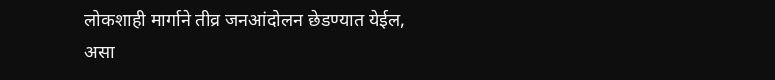लोकशाही मार्गाने तीव्र जनआंदोलन छेडण्यात येईल, असा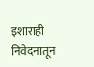इशाराही निवेदनातून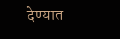देण्यात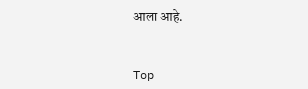आला आहे.


Top